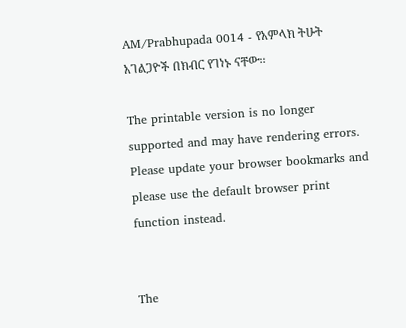AM/Prabhupada 0014 - የአምላክ ትሁት አገልጋዮች በክብር የገነኑ ናቸው፡፡

The printable version is no longer supported and may have rendering errors. Please update your browser bookmarks and please use the default browser print function instead.


The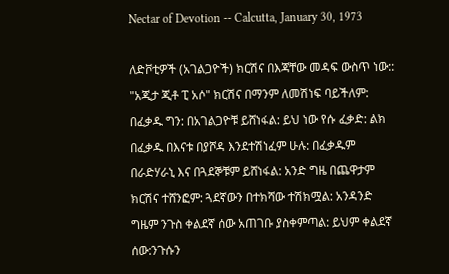Nectar of Devotion -- Calcutta, January 30, 1973

ለድቮቲዎች (አገልጋዮች) ክርሽና በእጃቸው መዳፍ ውስጥ ነው:: "አጂታ ጂቶ ፒ አሶ" ክርሽና በማንም ለመሽነፍ ባይችለም: በፈቃዱ ግን: በአገልጋዮቹ ይሸነፋል: ይህ ነው የሱ ፈቃድ: ልክ በፈቃዱ በእናቱ በያሾዳ እንደተሽነፈም ሁሉ: በፈቃዱም በራድሃራኒ እና በጓደኞቹም ይሸነፋል: አንድ ግዜ በጨዋታም ክርሽና ተሸንፎም: ጓደኛውን በተክሻው ተሽክሟል: አንዳንድ ግዜም ንጉስ ቀልደኛ ሰው አጠገቡ ያስቀምጣል: ይህም ቀልደኛ ሰው:ንጉሱን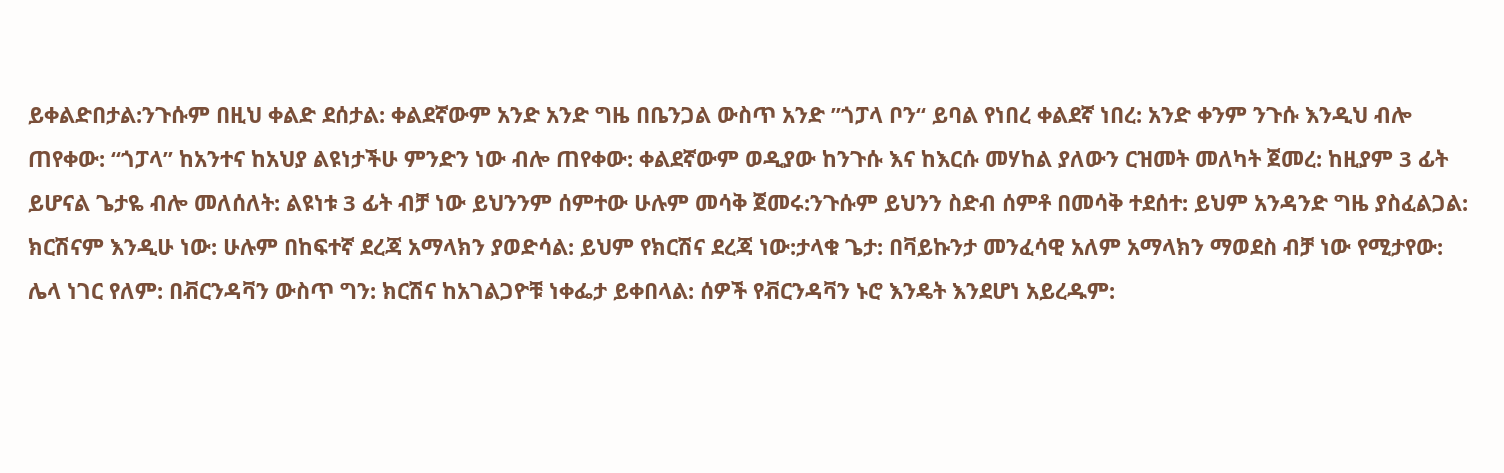ይቀልድበታል:ንጉሱም በዚህ ቀልድ ደሰታል: ቀልደኛውም አንድ አንድ ግዜ በቤንጋል ውስጥ አንድ ”ጎፓላ ቦን“ ይባል የነበረ ቀልደኛ ነበረ: አንድ ቀንም ንጉሱ እንዲህ ብሎ ጠየቀው: “ጎፓላ” ከአንተና ከአህያ ልዩነታችሁ ምንድን ነው ብሎ ጠየቀው: ቀልደኛውም ወዲያው ከንጉሱ እና ከእርሱ መሃከል ያለውን ርዝመት መለካት ጀመረ: ከዚያም 3 ፊት ይሆናል ጌታዬ ብሎ መለሰለት: ልዩነቱ 3 ፊት ብቻ ነው ይህንንም ሰምተው ሁሉም መሳቅ ጀመሩ:ንጉሱም ይህንን ስድብ ሰምቶ በመሳቅ ተደሰተ: ይህም አንዳንድ ግዜ ያስፈልጋል: ክርሽናም እንዲሁ ነው: ሁሉም በከፍተኛ ደረጃ አማላክን ያወድሳል: ይህም የክርሽና ደረጃ ነው:ታላቁ ጌታ: በቫይኩንታ መንፈሳዊ አለም አማላክን ማወደስ ብቻ ነው የሚታየው: ሌላ ነገር የለም: በቭርንዳቫን ውስጥ ግን: ክርሽና ከአገልጋዮቹ ነቀፌታ ይቀበላል: ሰዎች የቭርንዳቫን ኑሮ እንዴት እንደሆነ አይረዱም: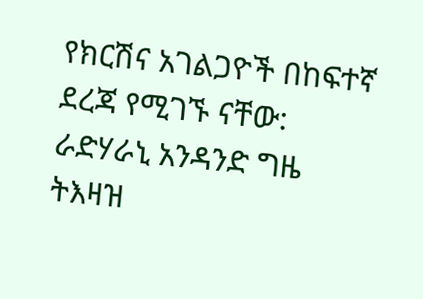የክርሽና አገልጋዮች በከፍተኛ ደረጃ የሚገኙ ናቸው: ራድሃራኒ አንዳንድ ግዜ ትእዛዝ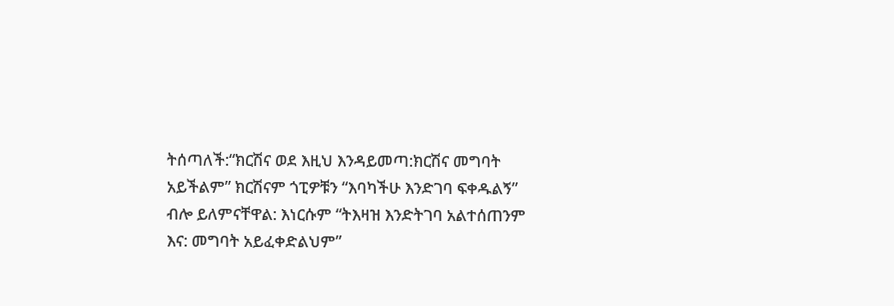ትሰጣለች:“ክርሽና ወደ እዚህ እንዳይመጣ:ክርሽና መግባት አይችልም” ክርሽናም ጎፒዎቹን “እባካችሁ እንድገባ ፍቀዱልኝ” ብሎ ይለምናቸዋል: እነርሱም “ትእዛዝ እንድትገባ አልተሰጠንም እና: መግባት አይፈቀድልህም”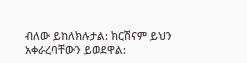ብለው ይከለክሉታል: ክርሽናም ይህን አቀራረባቸውን ይወደዋል: